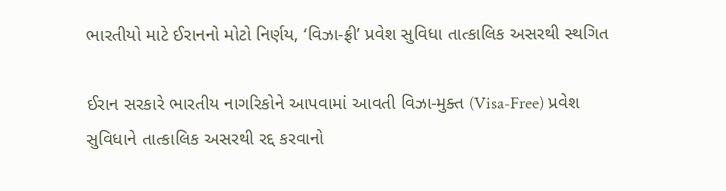ભારતીયો માટે ઈરાનનો મોટો નિર્ણય, ‘વિઝા-ફ્રી’ પ્રવેશ સુવિધા તાત્કાલિક અસરથી સ્થગિત

ઈરાન સરકારે ભારતીય નાગરિકોને આપવામાં આવતી વિઝા-મુક્ત (Visa-Free) પ્રવેશ સુવિધાને તાત્કાલિક અસરથી રદ્દ કરવાનો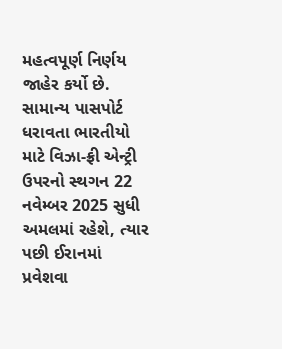મહત્વપૂર્ણ નિર્ણય જાહેર કર્યો છે. સામાન્ય પાસપોર્ટ ધરાવતા ભારતીયો માટે વિઝા-ફ્રી એન્ટ્રી ઉપરનો સ્થગન 22 નવેમ્બર 2025 સુધી અમલમાં રહેશે, ત્યાર પછી ઈરાનમાં પ્રવેશવા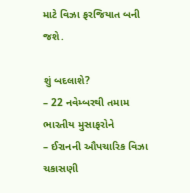માટે વિઝા ફરજિયાત બની જશે.

શું બદલાશે?
– 22 નવેમ્બરથી તમામ ભારતીય મુસાફરોને
– ઈરાનની ઔપચારિક વિઝા ચકાસણી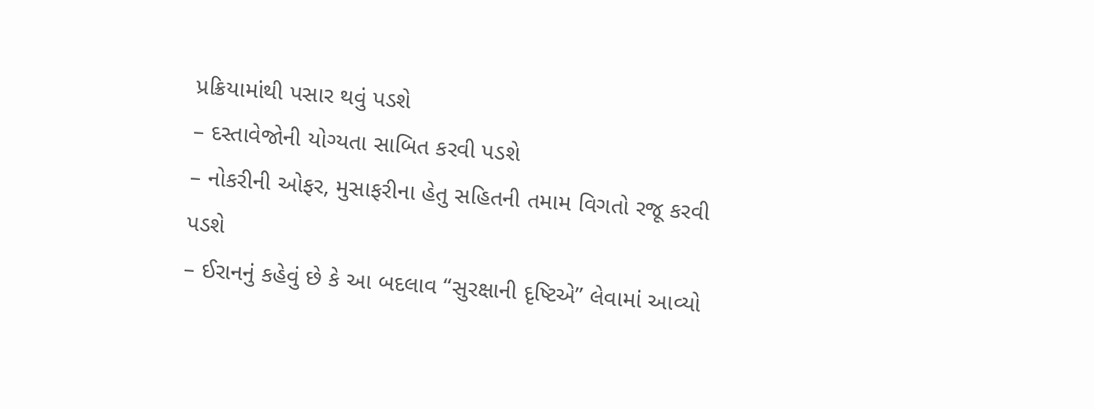પ્રક્રિયામાંથી પસાર થવું પડશે
– દસ્તાવેજોની યોગ્યતા સાબિત કરવી પડશે
– નોકરીની ઓફર, મુસાફરીના હેતુ સહિતની તમામ વિગતો રજૂ કરવી પડશે
– ઈરાનનું કહેવું છે કે આ બદલાવ “સુરક્ષાની દૃષ્ટિએ” લેવામાં આવ્યો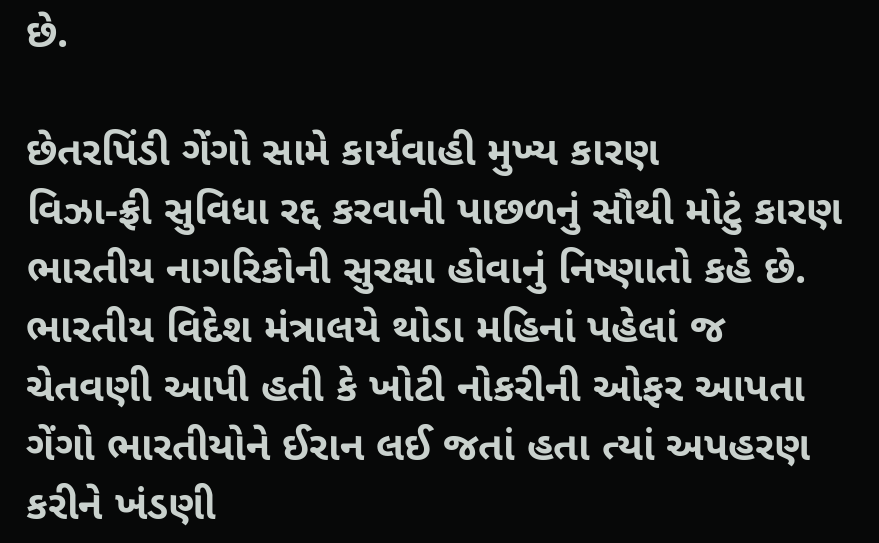છે.

છેતરપિંડી ગેંગો સામે કાર્યવાહી મુખ્ય કારણ
વિઝા-ફ્રી સુવિધા રદ્દ કરવાની પાછળનું સૌથી મોટું કારણ ભારતીય નાગરિકોની સુરક્ષા હોવાનું નિષ્ણાતો કહે છે. ભારતીય વિદેશ મંત્રાલયે થોડા મહિનાં પહેલાં જ ચેતવણી આપી હતી કે ખોટી નોકરીની ઓફર આપતા ગેંગો ભારતીયોને ઈરાન લઈ જતાં હતા ત્યાં અપહરણ કરીને ખંડણી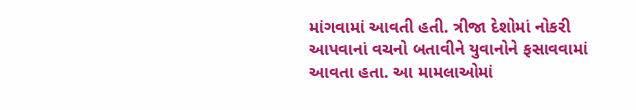માંગવામાં આવતી હતી. ત્રીજા દેશોમાં નોકરી આપવાનાં વચનો બતાવીને યુવાનોને ફસાવવામાં આવતા હતા. આ મામલાઓમાં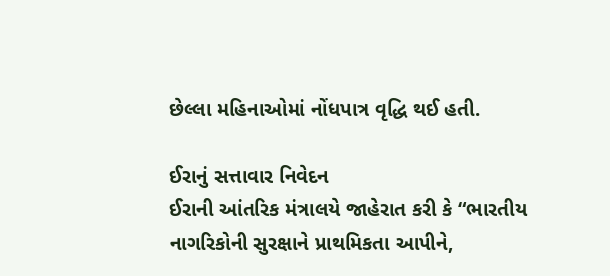છેલ્લા મહિનાઓમાં નોંધપાત્ર વૃદ્ધિ થઈ હતી.

ઈરાનું સત્તાવાર નિવેદન
ઈરાની આંતરિક મંત્રાલયે જાહેરાત કરી કે “ભારતીય નાગરિકોની સુરક્ષાને પ્રાથમિકતા આપીને,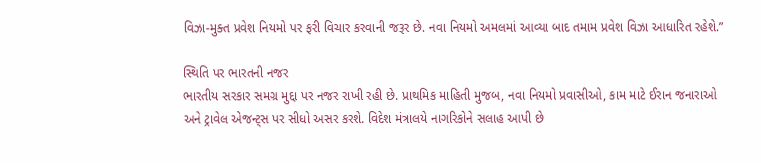વિઝા-મુક્ત પ્રવેશ નિયમો પર ફરી વિચાર કરવાની જરૂર છે. નવા નિયમો અમલમાં આવ્યા બાદ તમામ પ્રવેશ વિઝા આધારિત રહેશે.”

સ્થિતિ પર ભારતની નજર
ભારતીય સરકાર સમગ્ર મુદ્દા પર નજર રાખી રહી છે. પ્રાથમિક માહિતી મુજબ, નવા નિયમો પ્રવાસીઓ, કામ માટે ઈરાન જનારાઓ અને ટ્રાવેલ એજન્ટ્સ પર સીધો અસર કરશે. વિદેશ મંત્રાલયે નાગરિકોને સલાહ આપી છે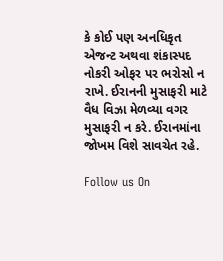કે કોઈ પણ અનધિકૃત એજન્ટ અથવા શંકાસ્પદ નોકરી ઓફર પર ભરોસો ન રાખે. ઈરાનની મુસાફરી માટે વૈધ વિઝા મેળવ્યા વગર મુસાફરી ન કરે. ઈરાનમાંના જોખમ વિશે સાવચેત રહે.

Follow us On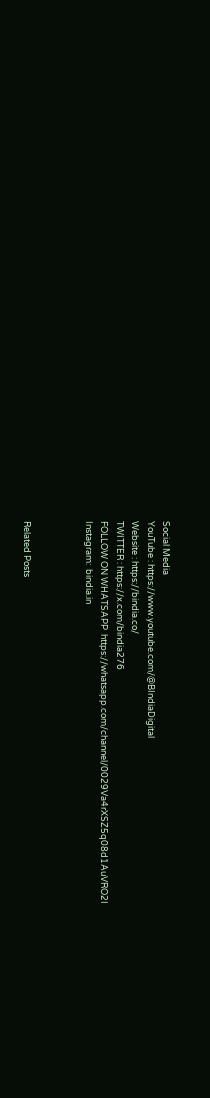Social Media
YouTube : https://www.youtube.com/@BIndiaDigital
Website : https://bindia.co/
TWITTER : https://x.com/bindia276
FOLLOW ON WHATSAPP  https://whatsapp.com/channel/0029Va4rXSZ5q08d1AuVRO2I
Instagram:  bindia.in



Related Posts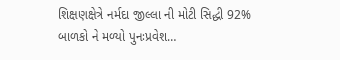શિક્ષણક્ષેત્રે નર્મદા જીલ્લા ની મોટી સિદ્ધી 92% બાળકો ને મળ્યો પુનઃપ્રવેશ…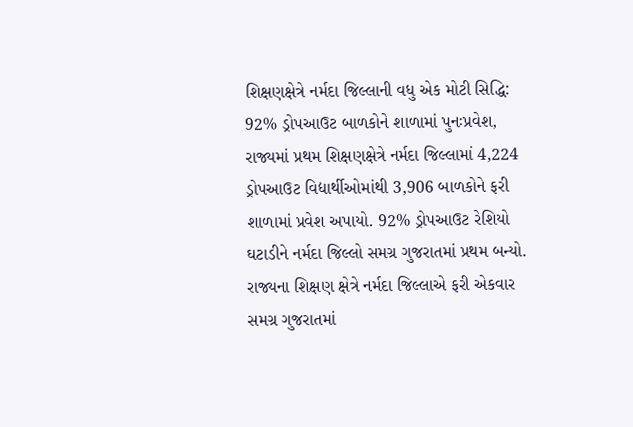શિક્ષણક્ષેત્રે નર્મદા જિલ્લાની વધુ એક મોટી સિદ્ધિ: 92% ડ્રોપઆઉટ બાળકોને શાળામાં પુનઃપ્રવેશ, રાજ્યમાં પ્રથમ શિક્ષણક્ષેત્રે નર્મદા જિલ્લામાં 4,224 ડ્રોપઆઉટ વિદ્યાર્થીઓમાંથી 3,906 બાળકોને ફરી શાળામાં પ્રવેશ અપાયો. 92% ડ્રોપઆઉટ રેશિયો ઘટાડીને નર્મદા જિલ્લો સમગ્ર ગુજરાતમાં પ્રથમ બન્યો. રાજ્યના શિક્ષણ ક્ષેત્રે નર્મદા જિલ્લાએ ફરી એકવાર સમગ્ર ગુજરાતમાં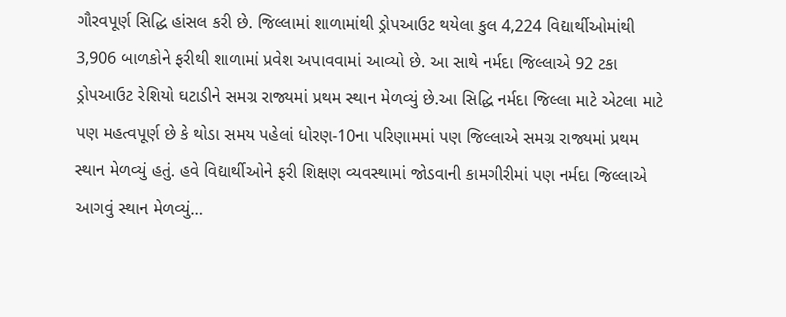ગૌરવપૂર્ણ સિદ્ધિ હાંસલ કરી છે. જિલ્લામાં શાળામાંથી ડ્રોપઆઉટ થયેલા કુલ 4,224 વિદ્યાર્થીઓમાંથી 3,906 બાળકોને ફરીથી શાળામાં પ્રવેશ અપાવવામાં આવ્યો છે. આ સાથે નર્મદા જિલ્લાએ 92 ટકા ડ્રોપઆઉટ રેશિયો ઘટાડીને સમગ્ર રાજ્યમાં પ્રથમ સ્થાન મેળવ્યું છે.આ સિદ્ધિ નર્મદા જિલ્લા માટે એટલા માટે પણ મહત્વપૂર્ણ છે કે થોડા સમય પહેલાં ધોરણ-10ના પરિણામમાં પણ જિલ્લાએ સમગ્ર રાજ્યમાં પ્રથમ સ્થાન મેળવ્યું હતું. હવે વિદ્યાર્થીઓને ફરી શિક્ષણ વ્યવસ્થામાં જોડવાની કામગીરીમાં પણ નર્મદા જિલ્લાએ આગવું સ્થાન મેળવ્યું…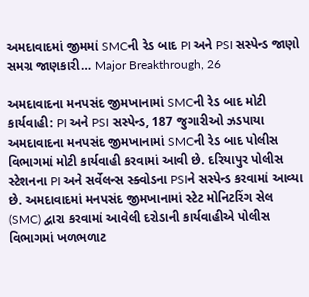અમદાવાદમાં જીમમાં SMCની રેડ બાદ PI અને PSI સસ્પેન્ડ જાણો સમગ્ર જાણકારી… Major Breakthrough, 26

અમદાવાદના મનપસંદ જીમખાનામાં SMCની રેડ બાદ મોટી કાર્યવાહી: PI અને PSI સસ્પેન્ડ, 187 જુગારીઓ ઝડપાયા  અમદાવાદના મનપસંદ જીમખાનામાં SMCની રેડ બાદ પોલીસ વિભાગમાં મોટી કાર્યવાહી કરવામાં આવી છે. દરિયાપુર પોલીસ સ્ટેશનના PI અને સર્વેલન્સ સ્ક્વોડના PSIને સસ્પેન્ડ કરવામાં આવ્યા છે. અમદાવાદમાં મનપસંદ જીમખાનામાં સ્ટેટ મોનિટરિંગ સેલ (SMC) દ્વારા કરવામાં આવેલી દરોડાની કાર્યવાહીએ પોલીસ વિભાગમાં ખળભળાટ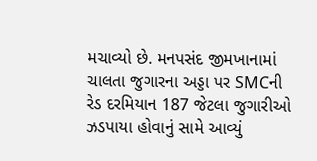મચાવ્યો છે. મનપસંદ જીમખાનામાં ચાલતા જુગારના અડ્ડા પર SMCની રેડ દરમિયાન 187 જેટલા જુગારીઓ ઝડપાયા હોવાનું સામે આવ્યું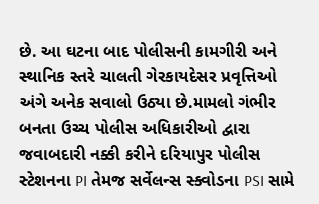છે. આ ઘટના બાદ પોલીસની કામગીરી અને સ્થાનિક સ્તરે ચાલતી ગેરકાયદેસર પ્રવૃત્તિઓ અંગે અનેક સવાલો ઉઠ્યા છે.મામલો ગંભીર બનતા ઉચ્ચ પોલીસ અધિકારીઓ દ્વારા જવાબદારી નક્કી કરીને દરિયાપુર પોલીસ સ્ટેશનના PI તેમજ સર્વેલન્સ સ્ક્વોડના PSI સામે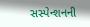સસ્પેન્શનની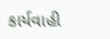કાર્યવાહી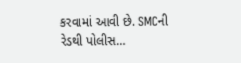કરવામાં આવી છે. SMCની રેડથી પોલીસ…